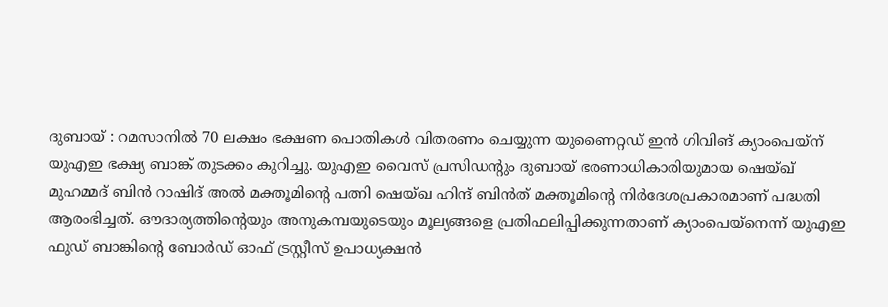ദുബായ് : റമസാനിൽ 70 ലക്ഷം ഭക്ഷണ പൊതികൾ വിതരണം ചെയ്യുന്ന യുണൈറ്റഡ് ഇൻ ഗിവിങ് ക്യാംപെയ്ന് യുഎഇ ഭക്ഷ്യ ബാങ്ക് തുടക്കം കുറിച്ചു. യുഎഇ വൈസ് പ്രസിഡന്റും ദുബായ് ഭരണാധികാരിയുമായ ഷെയ്ഖ് മുഹമ്മദ് ബിൻ റാഷിദ് അൽ മക്തൂമിന്റെ പത്നി ഷെയ്ഖ ഹിന്ദ് ബിൻത് മക്തൂമിന്റെ നിർദേശപ്രകാരമാണ് പദ്ധതി ആരംഭിച്ചത്. ഔദാര്യത്തിന്റെയും അനുകമ്പയുടെയും മൂല്യങ്ങളെ പ്രതിഫലിപ്പിക്കുന്നതാണ് ക്യാംപെയ്നെന്ന് യുഎഇ ഫുഡ് ബാങ്കിന്റെ ബോർഡ് ഓഫ് ട്രസ്റ്റീസ് ഉപാധ്യക്ഷൻ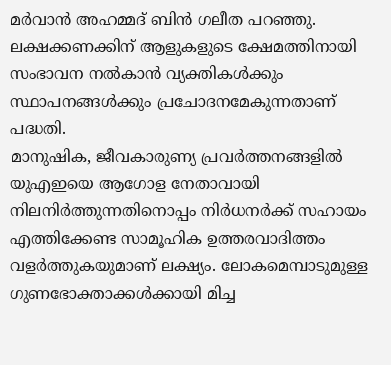മർവാൻ അഹമ്മദ് ബിൻ ഗലീത പറഞ്ഞു. ലക്ഷക്കണക്കിന് ആളുകളുടെ ക്ഷേമത്തിനായി സംഭാവന നൽകാൻ വ്യക്തികൾക്കും സ്ഥാപനങ്ങൾക്കും പ്രചോദനമേകുന്നതാണ് പദ്ധതി.
മാനുഷിക, ജീവകാരുണ്യ പ്രവർത്തനങ്ങളിൽ യുഎഇയെ ആഗോള നേതാവായി നിലനിർത്തുന്നതിനൊപ്പം നിർധനർക്ക് സഹായം എത്തിക്കേണ്ട സാമൂഹിക ഉത്തരവാദിത്തം വളർത്തുകയുമാണ് ലക്ഷ്യം. ലോകമെമ്പാടുമുള്ള ഗുണഭോക്താക്കൾക്കായി മിച്ച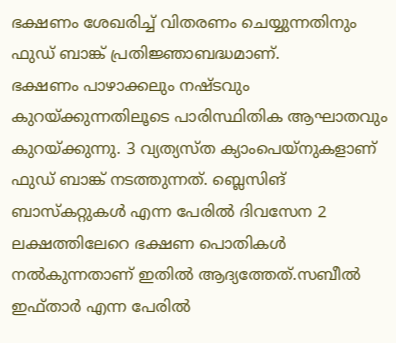ഭക്ഷണം ശേഖരിച്ച് വിതരണം ചെയ്യുന്നതിനും ഫുഡ് ബാങ്ക് പ്രതിജ്ഞാബദ്ധമാണ്.
ഭക്ഷണം പാഴാക്കലും നഷ്ടവും കുറയ്ക്കുന്നതിലൂടെ പാരിസ്ഥിതിക ആഘാതവും കുറയ്ക്കുന്നു. 3 വ്യത്യസ്ത ക്യാംപെയ്നുകളാണ് ഫുഡ് ബാങ്ക് നടത്തുന്നത്. ബ്ലെസിങ് ബാസ്കറ്റുകൾ എന്ന പേരിൽ ദിവസേന 2 ലക്ഷത്തിലേറെ ഭക്ഷണ പൊതികൾ നൽകുന്നതാണ് ഇതിൽ ആദ്യത്തേത്.സബീൽ ഇഫ്താർ എന്ന പേരിൽ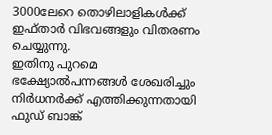3000ലേറെ തൊഴിലാളികൾക്ക് ഇഫ്താർ വിഭവങ്ങളും വിതരണം ചെയ്യുന്നു.
ഇതിനു പുറമെ ഭക്ഷ്യോൽപന്നങ്ങൾ ശേഖരിച്ചും നിർധനർക്ക് എത്തിക്കുന്നതായി ഫുഡ് ബാങ്ക്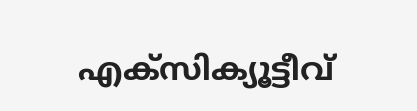എക്സിക്യൂട്ടീവ്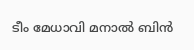ടീം മേധാവി മനാൽ ബിൻ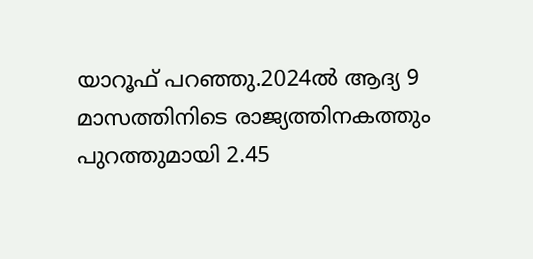യാറൂഫ് പറഞ്ഞു.2024ൽ ആദ്യ 9 മാസത്തിനിടെ രാജ്യത്തിനകത്തും പുറത്തുമായി 2.45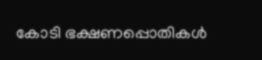കോടി ഭക്ഷണപ്പൊതികൾ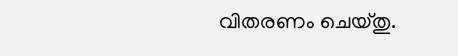വിതരണം ചെയ്തു.